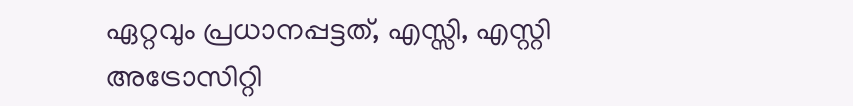ഏറ്റവും പ്രധാനപ്പട്ടത്, എസ്സി, എസ്റ്റി അട്രോസിറ്റി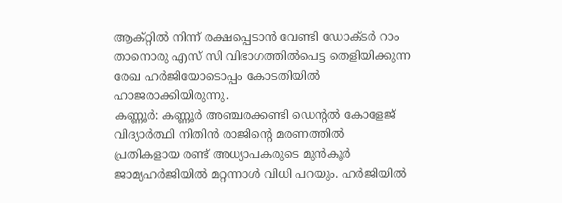ആക്റ്റിൽ നിന്ന് രക്ഷപ്പെടാൻ വേണ്ടി ഡോക്ടർ റാം താനൊരു എസ് സി വിഭാഗത്തിൽപെട്ട തെളിയിക്കുന്ന രേഖ ഹർജിയോടൊപ്പം കോടതിയിൽ ഹാജരാക്കിയിരുന്നു.
കണ്ണൂർ: കണ്ണൂർ അഞ്ചരക്കണ്ടി ഡെന്റൽ കോളേജ് വിദ്യാർത്ഥി നിതിൻ രാജിന്റെ മരണത്തിൽ പ്രതികളായ രണ്ട് അധ്യാപകരുടെ മുൻകൂർ ജാമ്യഹർജിയിൽ മറ്റന്നാൾ വിധി പറയും. ഹർജിയിൽ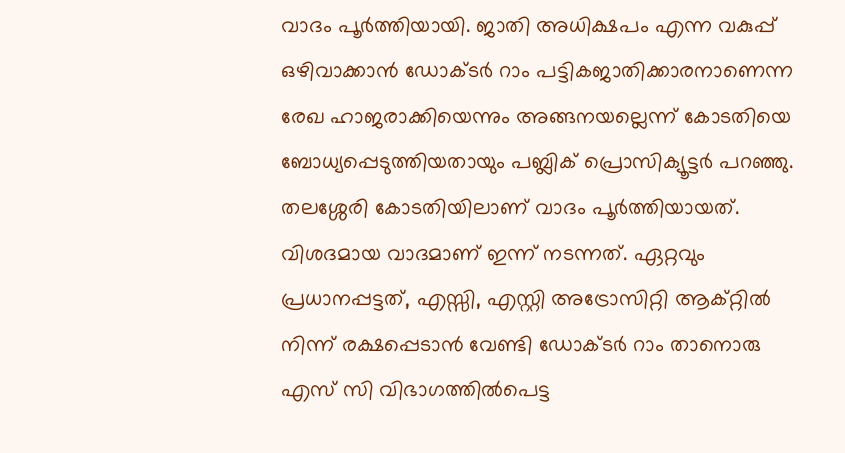വാദം പൂർത്തിയായി. ജാതി അധിക്ഷപം എന്ന വകുപ്പ് ഒഴിവാക്കാൻ ഡോക്ടർ റാം പട്ടികജാതിക്കാരനാണെന്ന രേഖ ഹാജരാക്കിയെന്നും അങ്ങനയല്ലെന്ന് കോടതിയെ ബോധ്യപ്പെടുത്തിയതായും പബ്ലിക് പ്രൊസിക്യൂട്ടർ പറഞ്ഞു. തലശ്ശേരി കോടതിയിലാണ് വാദം പൂർത്തിയായത്. വിശദമായ വാദമാണ് ഇന്ന് നടന്നത്. ഏറ്റവും പ്രധാനപ്പട്ടത്, എസ്സി, എസ്റ്റി അട്രോസിറ്റി ആക്റ്റിൽ നിന്ന് രക്ഷപ്പെടാൻ വേണ്ടി ഡോക്ടർ റാം താനൊരു എസ് സി വിഭാഗത്തിൽപെട്ട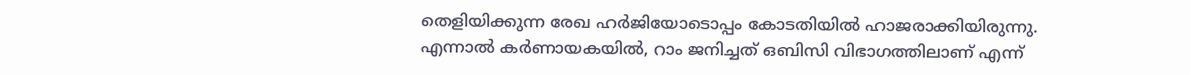തെളിയിക്കുന്ന രേഖ ഹർജിയോടൊപ്പം കോടതിയിൽ ഹാജരാക്കിയിരുന്നു. എന്നാൽ കർണായകയിൽ, റാം ജനിച്ചത് ഒബിസി വിഭാഗത്തിലാണ് എന്ന്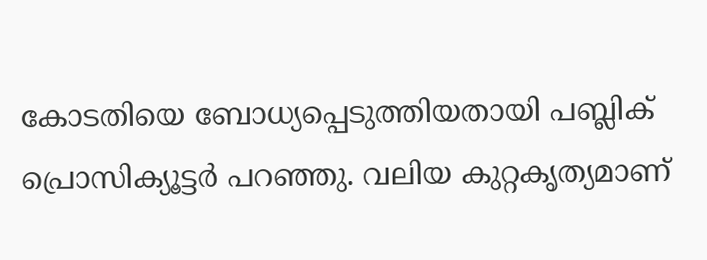കോടതിയെ ബോധ്യപ്പെടുത്തിയതായി പബ്ലിക് പ്രൊസിക്യൂട്ടർ പറഞ്ഞു. വലിയ കുറ്റകൃത്യമാണ്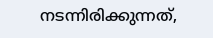നടന്നിരിക്കുന്നത്,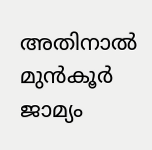അതിനാൽ മുൻകൂർ ജാമ്യം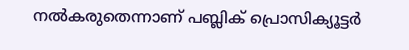നൽകരുതെന്നാണ് പബ്ലിക് പ്രൊസിക്യൂട്ടർ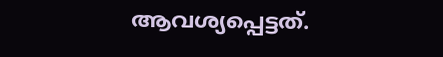ആവശ്യപ്പെട്ടത്.